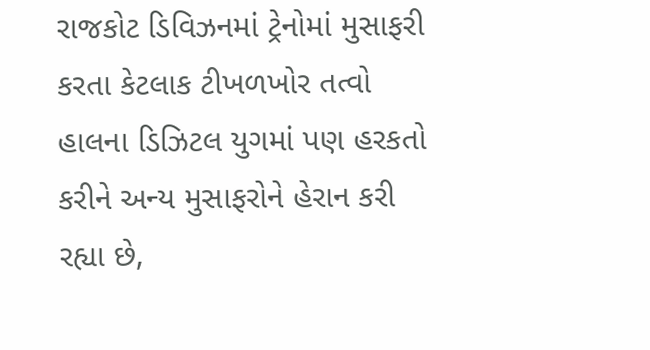રાજકોટ ડિવિઝનમાં ટ્રેનોમાં મુસાફરી કરતા કેટલાક ટીખળખોર તત્વો હાલના ડિઝિટલ યુગમાં પણ હરકતો કરીને અન્ય મુસાફરોને હેરાન કરી રહ્યા છે,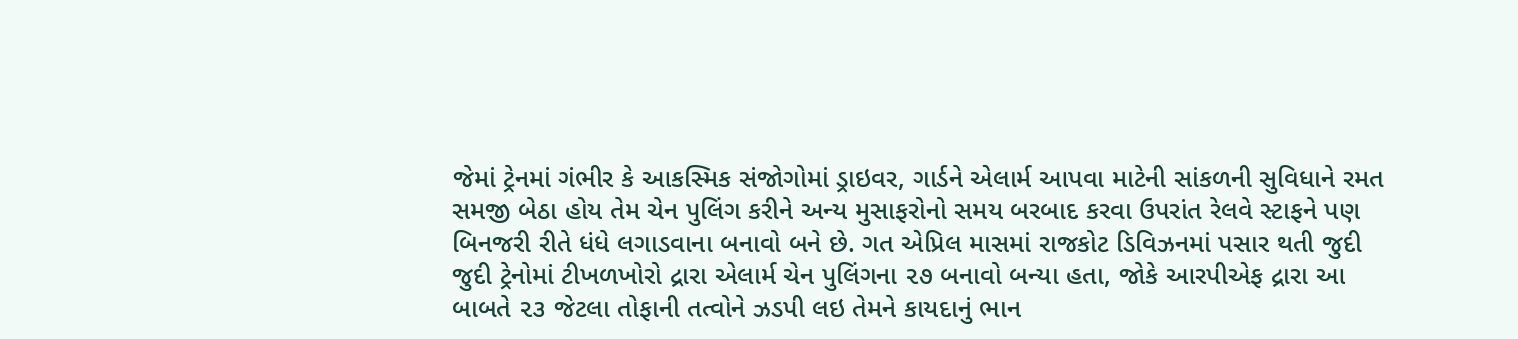જેમાં ટ્રેનમાં ગંભીર કે આકસ્મિક સંજોગોમાં ડ્રાઇવર, ગાર્ડને એલાર્મ આપવા માટેની સાંકળની સુવિધાને રમત સમજી બેઠા હોય તેમ ચેન પુલિંગ કરીને અન્ય મુસાફરોનો સમય બરબાદ કરવા ઉપરાંત રેલવે સ્ટાફને પણ બિનજરી રીતે ધંધે લગાડવાના બનાવો બને છે. ગત એપ્રિલ માસમાં રાજકોટ ડિવિઝનમાં પસાર થતી જુદી જુદી ટ્રેનોમાં ટીખળખોરો દ્રારા એલાર્મ ચેન પુલિંગના ૨૭ બનાવો બન્યા હતા, જોકે આરપીએફ દ્રારા આ બાબતે ૨૩ જેટલા તોફાની તત્વોને ઝડપી લઇ તેમને કાયદાનું ભાન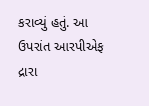કરાવ્યું હતું. આ ઉપરાંત આરપીએફ દ્રારા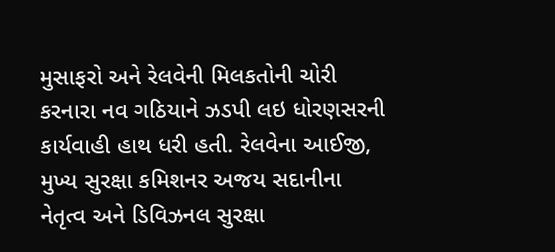મુસાફરો અને રેલવેની મિલકતોની ચોરી કરનારા નવ ગઠિયાને ઝડપી લઇ ધોરણસરની કાર્યવાહી હાથ ધરી હતી. રેલવેના આઈજી, મુખ્ય સુરક્ષા કમિશનર અજય સદાનીના નેતૃત્વ અને ડિવિઝનલ સુરક્ષા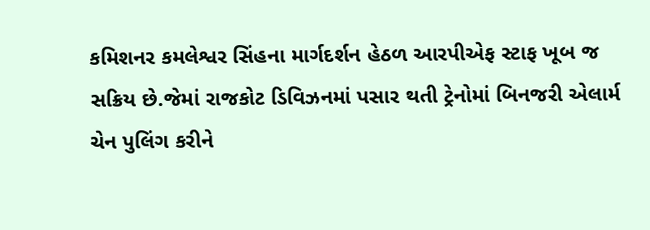કમિશનર કમલેશ્વર સિંહના માર્ગદર્શન હેઠળ આરપીએફ સ્ટાફ ખૂબ જ સક્રિય છે.જેમાં રાજકોટ ડિવિઝનમાં પસાર થતી ટ્રેનોમાં બિનજરી એલાર્મ ચેન પુલિંગ કરીને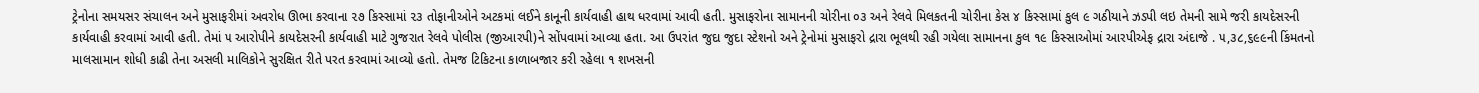ટ્રેનોના સમયસર સંચાલન અને મુસાફરીમાં અવરોધ ઊભા કરવાના ૨૭ કિસ્સામાં ૨૩ તોફાનીઓને અટકમાં લઈને કાનૂની કાર્યવાહી હાથ ધરવામાં આવી હતી. મુસાફરોના સામાનની ચોરીના ૦૩ અને રેલવે મિલકતની ચોરીના કેસ ૪ કિસ્સામાં કુલ ૯ ગઠીયાને ઝડપી લઇ તેમની સામે જરી કાયદેસરની કાર્યવાહી કરવામાં આવી હતી. તેમાં ૫ આરોપીને કાયદેસરની કાર્યવાહી માટે ગુજરાત રેલવે પોલીસ (જીઆરપી)ને સોંપવામાં આવ્યા હતા. આ ઉપરાંત જુદા જુદા સ્ટેશનો અને ટ્રેનોમાં મુસાફરો દ્રારા ભૂલથી રહી ગયેલા સામાનના કુલ ૧૯ કિસ્સાઓમાં આરપીએફ દ્રારા અંદાજે . ૫,૩૮,૬૯૯ની કિંમતનો માલસામાન શોધી કાઢી તેના અસલી માલિકોને સુરક્ષિત રીતે પરત કરવામાં આવ્યો હતો. તેમજ ટિકિટના કાળાબજાર કરી રહેલા ૧ શખસની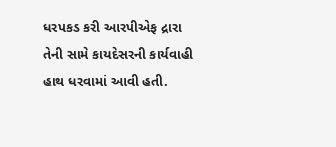ધરપકડ કરી આરપીએફ દ્રારા તેની સામે કાયદેસરની કાર્યવાહી હાથ ધરવામાં આવી હતી.